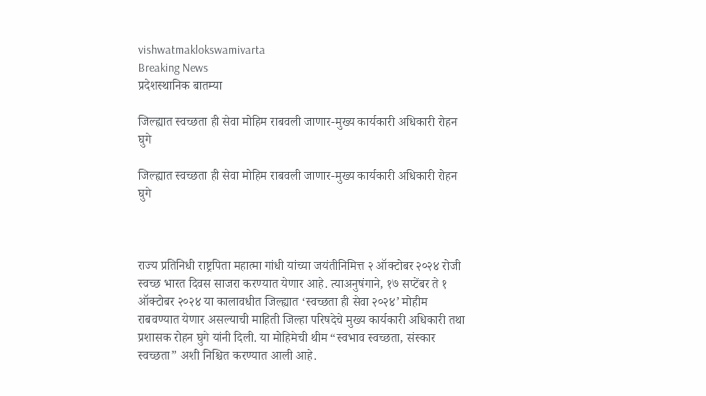vishwatmaklokswamivarta
Breaking News
प्रदेशस्थानिक बातम्या

जिल्ह्यात स्वच्छता ही सेवा मोहिम राबवली जाणार-मुख्य कार्यकारी अधिकारी रोहन घुगे

जिल्ह्यात स्वच्छता ही सेवा मोहिम राबवली जाणार-मुख्य कार्यकारी अधिकारी रोहन घुगे



राज्य प्रतिनिधी राष्ट्रपिता महात्मा गांधी यांच्या जयंतीनिमित्त २ ऑक्टोबर २०२४ रोजी स्वच्छ भारत दिवस साजरा करण्यात येणार आहे. त्याअनुषंगाने, १७ सप्टेंबर ते १ ऑक्टोबर २०२४ या कालावधीत जिल्ह्यात ‘स्वच्छता ही सेवा २०२४’ मोहीम राबवण्यात येणार असल्याची माहिती जिल्हा परिषदेचे मुख्य कार्यकारी अधिकारी तथा प्रशासक रोहन घुगे यांनी दिली. या मोहिमेची थीम “स्वभाव स्वच्छता, संस्कार स्वच्छता” अशी निश्चित करण्यात आली आहे.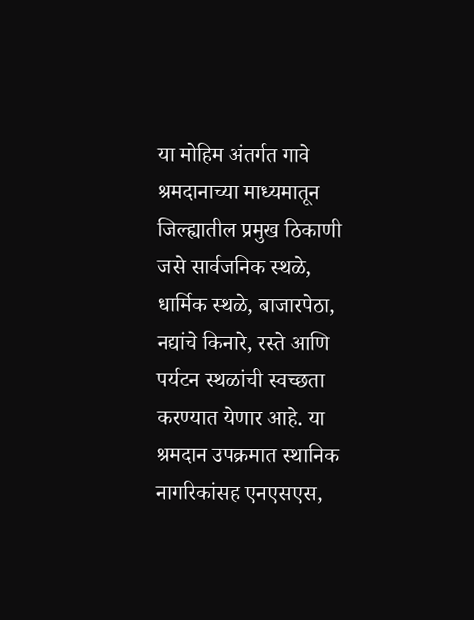या मोहिम अंतर्गत गावे श्रमदानाच्या माध्यमातून जिल्ह्यातील प्रमुख ठिकाणी जसे सार्वजनिक स्थळे, धार्मिक स्थळे, बाजारपेठा, नद्यांचे किनारे, रस्ते आणि पर्यटन स्थळांची स्वच्छता करण्यात येणार आहे. या श्रमदान उपक्रमात स्थानिक नागरिकांसह एनएसएस,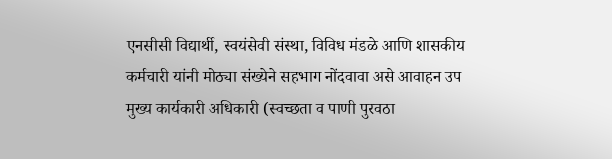एनसीसी विद्यार्थी, स्वयंसेवी संस्था, विविध मंडळे आणि शासकीय कर्मचारी यांनी मोठ्या संख्येने सहभाग नोंदवावा असे आवाहन उप मुख्य कार्यकारी अधिकारी (स्वच्छता व पाणी पुरवठा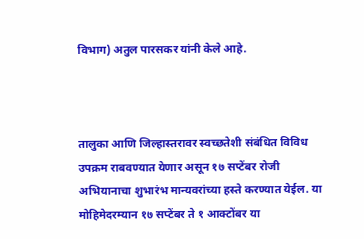विभाग) अतुल पारसकर यांनी केले आहे.



तालुका आणि जिल्हास्तरावर स्वच्छतेशी संबंधित विविध उपक्रम राबवण्यात येणार असून १७ सप्टेंबर रोजी अभियानाचा शुभारंभ मान्यवरांच्या हस्ते करण्यात येईल. या मोहिमेदरम्यान १७ सप्टेंबर ते १ आक्टोंबर या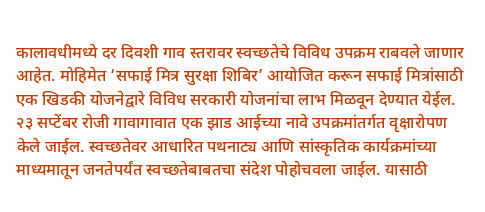कालावधीमध्ये दर दिवशी गाव स्तरावर स्वच्छतेचे विविध उपक्रम राबवले जाणार आहेत. मोहिमेत ‘सफाई मित्र सुरक्षा शिबिर’ आयोजित करून सफाई मित्रांसाठी एक खिडकी योजनेद्वारे विविध सरकारी योजनांचा लाभ मिळवून देण्यात येईल. २३ सप्टेंबर रोजी गावागावात एक झाड आईच्या नावे उपक्रमांतर्गत वृक्षारोपण केले जाईल. स्वच्छतेवर आधारित पथनाट्य आणि सांस्कृतिक कार्यक्रमांच्या माध्यमातून जनतेपर्यंत स्वच्छतेबाबतचा संदेश पोहोचवला जाईल. यासाठी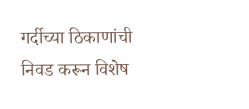गर्दीच्या ठिकाणांची निवड करून विशेष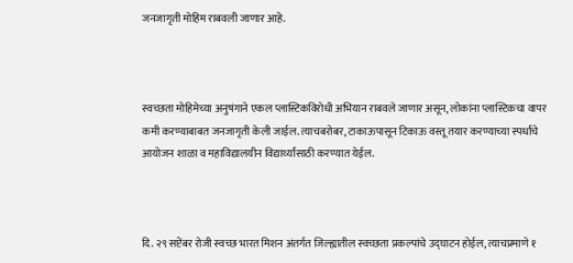जनजागृती मोहिम राबवली जाणार आहे.



स्वच्छता मोहिमेच्या अनुषंगाने एकल प्लास्टिकविरोधी अभियान राबवले जाणार असून, लोकांना प्लास्टिकचा वापर कमी करण्याबाबत जनजागृती केली जाईल. त्याचबरोबर, टाकाऊपासून टिकाऊ वस्तू तयार करण्याच्या स्पर्धांचे आयोजन शाळा व महाविद्यालयीन विद्यार्थ्यांसाठी करण्यात येईल.



दि. २९ सप्टेंबर रोजी स्वच्छ भारत मिशन अंतर्गत जिल्ह्यातील स्वच्छता प्रकल्पांचे उद्घाटन होईल, त्याचप्रमाणे १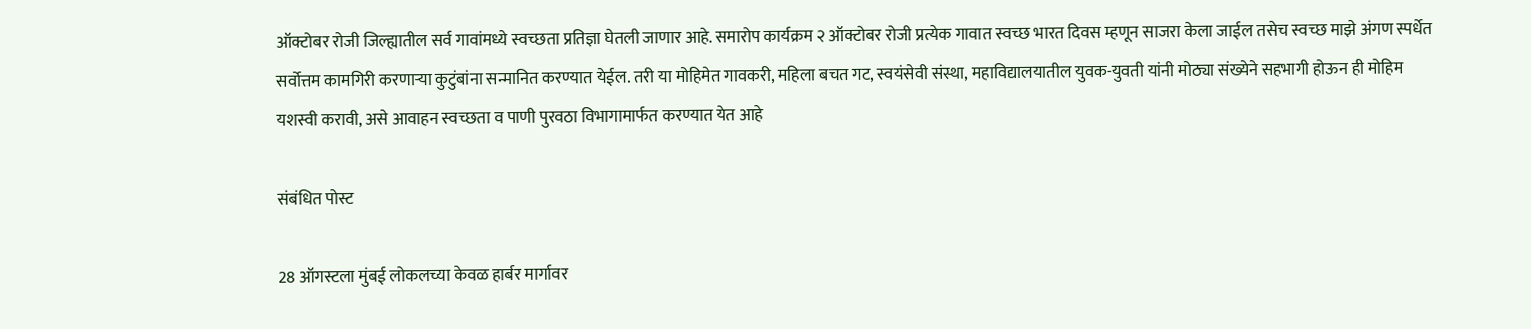ऑक्टोबर रोजी जिल्ह्यातील सर्व गावांमध्ये स्वच्छता प्रतिज्ञा घेतली जाणार आहे. समारोप कार्यक्रम २ ऑक्टोबर रोजी प्रत्येक गावात स्वच्छ भारत दिवस म्हणून साजरा केला जाईल तसेच स्वच्छ माझे अंगण स्पर्धेत सर्वोत्तम कामगिरी करणाऱ्या कुटुंबांना सन्मानित करण्यात येईल. तरी या मोहिमेत गावकरी, महिला बचत गट, स्वयंसेवी संस्था, महाविद्यालयातील युवक-युवती यांनी मोठ्या संख्येने सहभागी होऊन ही मोहिम यशस्वी करावी, असे आवाहन स्वच्छता व पाणी पुरवठा विभागामार्फत करण्यात येत आहे

संबंधित पोस्ट

28 ऑगस्टला मुंबई लोकलच्या केवळ हार्बर मार्गावर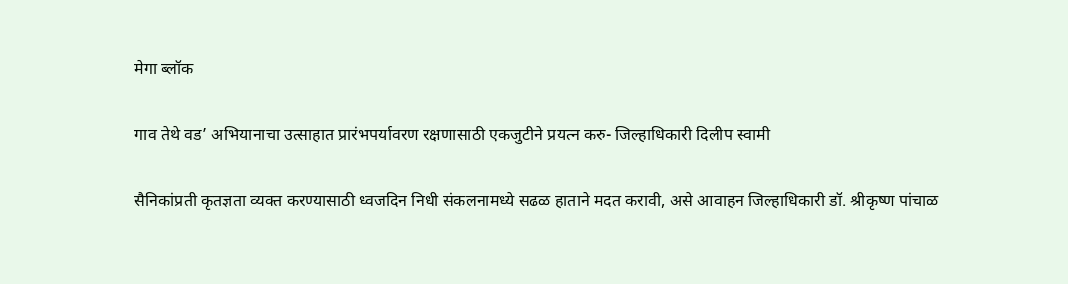मेगा ब्लॉक

गाव तेथे वड’ अभियानाचा उत्साहात प्रारंभपर्यावरण रक्षणासाठी एकजुटीने प्रयत्न करु- जिल्हाधिकारी दिलीप स्वामी

सैनिकांप्रती कृतज्ञता व्यक्त करण्यासाठी ध्वजदिन निधी संकलनामध्ये सढळ हाताने मदत करावी, असे आवाहन जिल्हाधिकारी डॉ. श्रीकृष्ण पांचाळ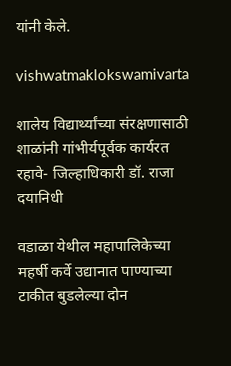यांनी केले.

vishwatmaklokswamivarta

शालेय विद्यार्थ्यांच्या संरक्षणासाठी शाळांनी गांभीर्यपूर्वक कार्यरत रहावे- जिल्हाधिकारी डॉ. राजा दयानिधी

वडाळा येथील महापालिकेच्या महर्षी कर्वे उद्यानात पाण्याच्या टाकीत बुडलेल्या दोन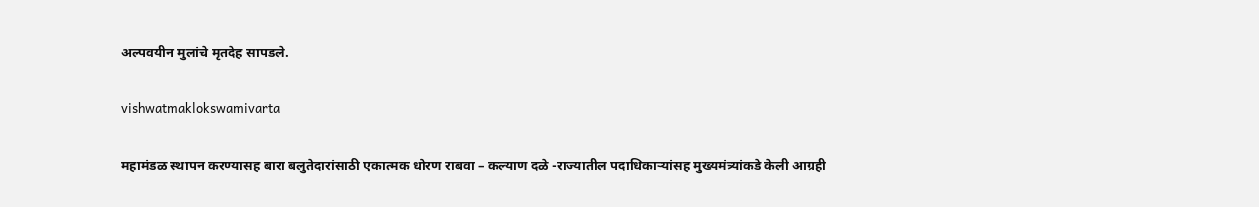अल्पवयीन मुलांचे मृतदेह सापडले.

vishwatmaklokswamivarta

महामंडळ स्थापन करण्यासह बारा बलुतेदारांसाठी एकात्मक धोरण राबवा – कल्याण दळे -राज्यातील पदाधिकाऱ्यांसह मुख्यमंत्र्यांकडे केली आग्रही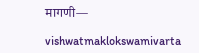मागणी—

vishwatmaklokswamivarta